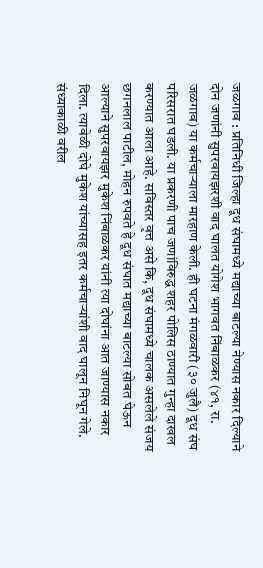जळगाव : प्रतिनिधी जिल्हा दूध संघामध्ये मद्याच्या बाटल्या नेण्यास नकार दिल्याने दोन जणांनी सुपरवायझरशी वाद घालत योगेश भागवत निंबाळकर (४१, रा. जळगाव) या कर्मचाऱ्याला मारहाण केली. ही घटना मंगळवारी (३० जुलै) दूध संघ परिसरात घडली. या प्रकरणी पाच जणांविरुद्ध शहर पोलिस ठाण्यात गुन्हा दाखल करण्यात आला आहे. सविस्तर वृत्त असे कि, दूध संघामध्ये चालक असलेले संजय छगनलाल पाटील, मोहन रुपवते हे दूध संघात मद्याच्या बाटल्या सोबत घेऊन आल्याने सुपरवायझर मुकेश निंबाळकर यांनी त्या दोघांना आत जाण्यास नकार दिला. त्यावेळी दोघे मुकेश यांच्यासह इतर कर्मचाऱ्यांशी वाद घालून निघून गेले. संध्याकाळी वरील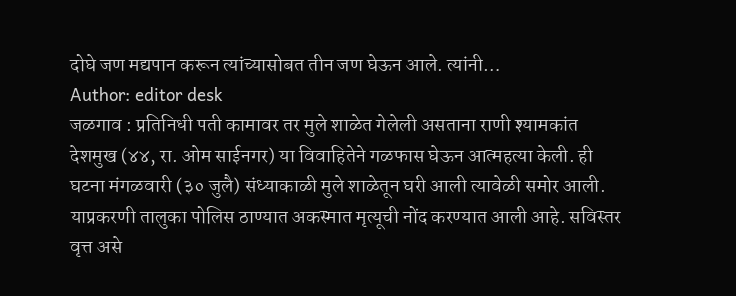दोघे जण मद्यपान करून त्यांच्यासोबत तीन जण घेऊन आले. त्यांनी…
Author: editor desk
जळगाव : प्रतिनिधी पती कामावर तर मुले शाळेत गेलेली असताना राणी श्यामकांत देशमुख (४४, रा. ओम साईनगर) या विवाहितेने गळफास घेऊन आत्महत्या केली. ही घटना मंगळवारी (३० जुलै) संध्याकाळी मुले शाळेतून घरी आली त्यावेळी समोर आली. याप्रकरणी तालुका पोलिस ठाण्यात अकस्मात मृत्यूची नोंद करण्यात आली आहे. सविस्तर वृत्त असे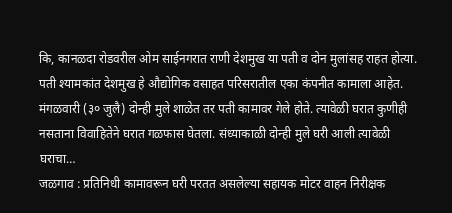कि, कानळदा रोडवरील ओम साईनगरात राणी देशमुख या पती व दोन मुलांसह राहत होत्या. पती श्यामकांत देशमुख हे औद्योगिक वसाहत परिसरातील एका कंपनीत कामाला आहेत. मंगळवारी (३० जुलै) दोन्ही मुले शाळेत तर पती कामावर गेले होते. त्यावेळी घरात कुणीही नसताना विवाहितेने घरात गळफास घेतला. संध्याकाळी दोन्ही मुले घरी आली त्यावेळी घराचा…
जळगाव : प्रतिनिधी कामावरून घरी परतत असलेल्या सहायक मोटर वाहन निरीक्षक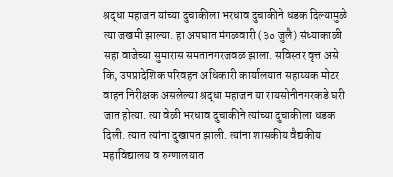श्रद्धा महाजन यांच्या दुचाकीला भरधाव दुचाकीने धडक दिल्यामुळे त्या जखमी झाल्या. हा अपघात मंगळवारी (३० जुलै) संध्याकाळी सहा वाजेच्या सुमारास समतानगरजवळ झाला. सविस्तर वृत्त असे कि, उपप्रादेशिक परिवहन अधिकारी कार्यालयात सहाय्यक मोटर वाहन निरीक्षक असलेल्या श्रद्धा महाजन या रायसोनीनगरकडे घरी जात होत्या. त्या वेळी भरधाव दुचाकीने त्यांच्या दुचाकीला धडक दिली. त्यात त्यांना दुखापत झाली. त्यांना शासकीय वैद्यकीय महाविद्यालय व रुग्णालयात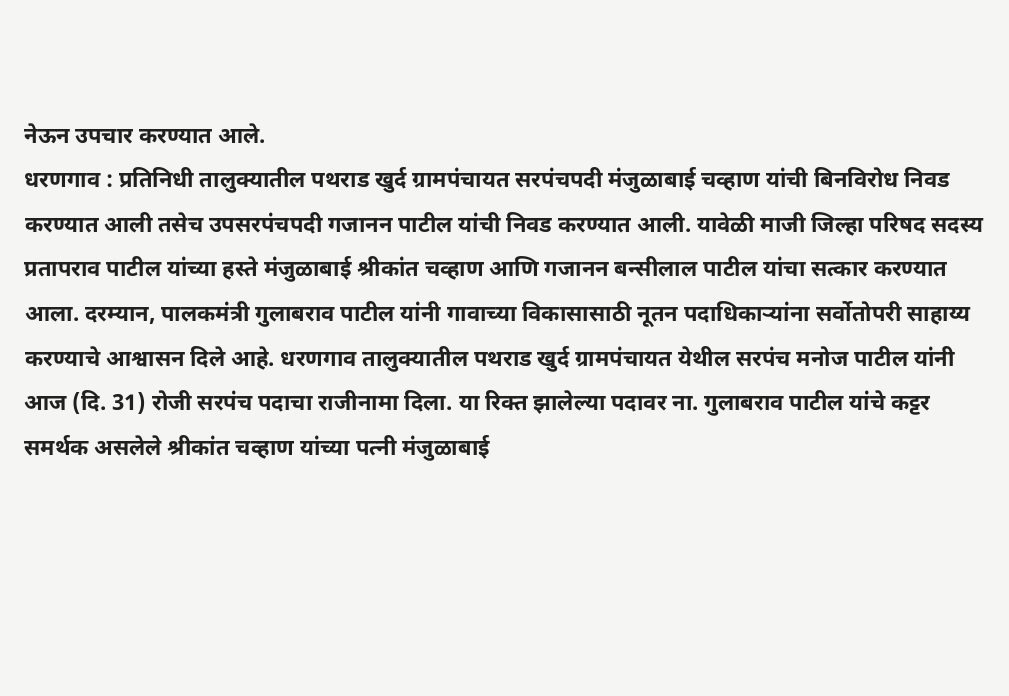नेऊन उपचार करण्यात आले.
धरणगाव : प्रतिनिधी तालुक्यातील पथराड खुर्द ग्रामपंचायत सरपंचपदी मंजुळाबाई चव्हाण यांची बिनविरोध निवड करण्यात आली तसेच उपसरपंचपदी गजानन पाटील यांची निवड करण्यात आली. यावेळी माजी जिल्हा परिषद सदस्य प्रतापराव पाटील यांच्या हस्ते मंजुळाबाई श्रीकांत चव्हाण आणि गजानन बन्सीलाल पाटील यांचा सत्कार करण्यात आला. दरम्यान, पालकमंत्री गुलाबराव पाटील यांनी गावाच्या विकासासाठी नूतन पदाधिकाऱ्यांना सर्वोतोपरी साहाय्य करण्याचे आश्वासन दिले आहे. धरणगाव तालुक्यातील पथराड खुर्द ग्रामपंचायत येथील सरपंच मनोज पाटील यांनी आज (दि. 31) रोजी सरपंच पदाचा राजीनामा दिला. या रिक्त झालेल्या पदावर ना. गुलाबराव पाटील यांचे कट्टर समर्थक असलेले श्रीकांत चव्हाण यांच्या पत्नी मंजुळाबाई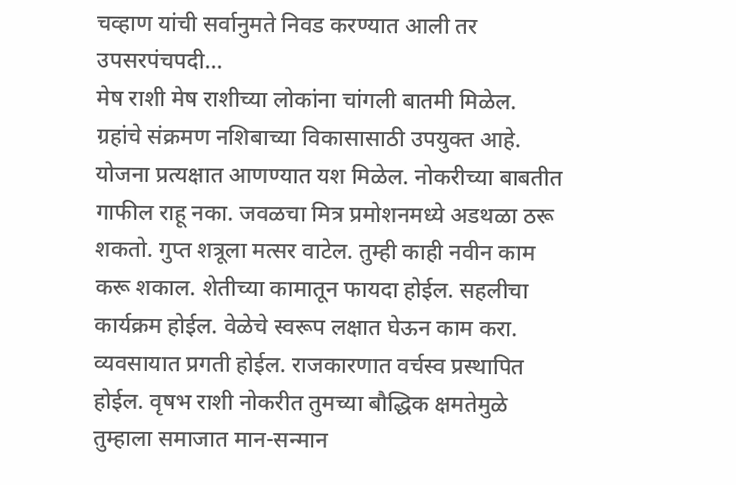चव्हाण यांची सर्वानुमते निवड करण्यात आली तर उपसरपंचपदी…
मेष राशी मेष राशीच्या लोकांना चांगली बातमी मिळेल. ग्रहांचे संक्रमण नशिबाच्या विकासासाठी उपयुक्त आहे. योजना प्रत्यक्षात आणण्यात यश मिळेल. नोकरीच्या बाबतीत गाफील राहू नका. जवळचा मित्र प्रमोशनमध्ये अडथळा ठरू शकतो. गुप्त शत्रूला मत्सर वाटेल. तुम्ही काही नवीन काम करू शकाल. शेतीच्या कामातून फायदा होईल. सहलीचा कार्यक्रम होईल. वेळेचे स्वरूप लक्षात घेऊन काम करा. व्यवसायात प्रगती होईल. राजकारणात वर्चस्व प्रस्थापित होईल. वृषभ राशी नोकरीत तुमच्या बौद्धिक क्षमतेमुळे तुम्हाला समाजात मान-सन्मान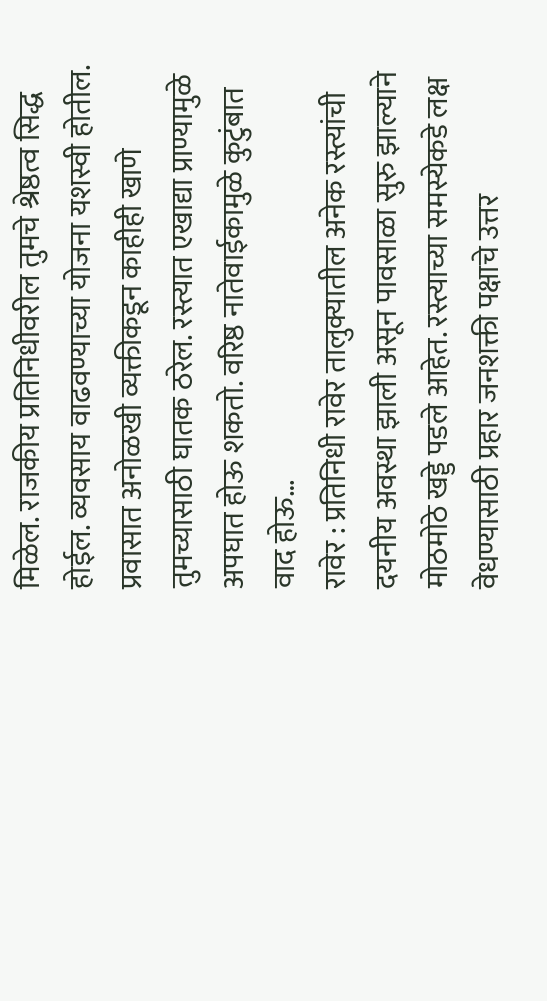मिळेल. राजकीय प्रतिनिधीवरील तुमचे श्रेष्ठत्व सिद्ध होईल. व्यवसाय वाढवण्याच्या योजना यशस्वी होतील. प्रवासात अनोळखी व्यक्तीकडून काहीही खाणे तुमच्यासाठी घातक ठरेल. रस्त्यात एखाद्या प्राण्यामुळे अपघात होऊ शकतो. वरिष्ठ नातेवाईकामुळे कुटुंबात वाद होऊ…
रावेर : प्रतिनिधी रावेर तालुक्यातील अनेक रस्त्यांची दयनीय अवस्था झाली असून पावसाळा सुरु झाल्याने मोठमोठे खड्डे पडले आहेत. रस्त्याच्या समस्येकडे लक्ष वेधण्यासाठी प्रहार जनशक्ती पक्षाचे उत्तर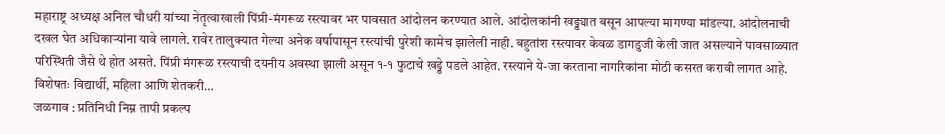महाराष्ट्र अध्यक्ष अनिल चौधरी यांच्या नेतृत्वाखाली पिंप्री-मंगरूळ रस्त्यावर भर पावसात आंदोलन करण्यात आले. आंदोलकांनी खड्ड्यात बसून आपल्या मागण्या मांडल्या. आंदोलनाची दखल घेत अधिकाऱ्यांना यावे लागले. रावेर तालुक्यात गेल्या अनेक वर्षापासून रस्त्यांची पुरेशी कामेच झालेली नाही. बहुतांश रस्त्यावर केवळ डागडुजी केली जात असल्याने पावसाळ्यात परिस्थिती जैसे थे होत असते. पिंप्री मंगरूळ रस्त्याची दयनीय अवस्था झाली असून १-१ फुटाचे खड्डे पडले आहेत. रस्त्याने ये-जा करताना नागरिकांना मोठी कसरत करावी लागत आहे. विशेषतः विद्यार्थी, महिला आणि शेतकरी…
जळगाव : प्रतिनिधी निम्न तापी प्रकल्प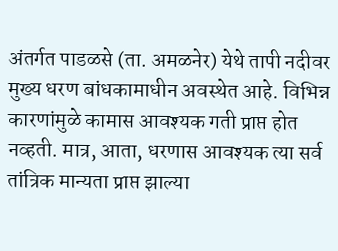अंतर्गत पाडळसे (ता. अमळनेर) येथे तापी नदीवर मुख्य धरण बांधकामाधीन अवस्थेत आहे. विभिन्न कारणांमुळे कामास आवश्यक गती प्राप्त होत नव्हती. मात्र, आता, धरणास आवश्यक त्या सर्व तांत्रिक मान्यता प्राप्त झाल्या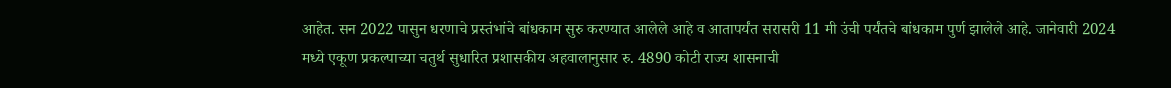आहेत. सन 2022 पासुन धरणाचे प्रस्तंभांचे बांधकाम सुरु करण्यात आलेले आहे व आतापर्यंत सरासरी 11 मी उंची पर्यंतचे बांधकाम पुर्ण झालेले आहे. जानेवारी 2024 मध्ये एकूण प्रकल्पाच्या चतुर्थ सुधारित प्रशासकीय अहवालानुसार रु. 4890 कोटी राज्य शासनाची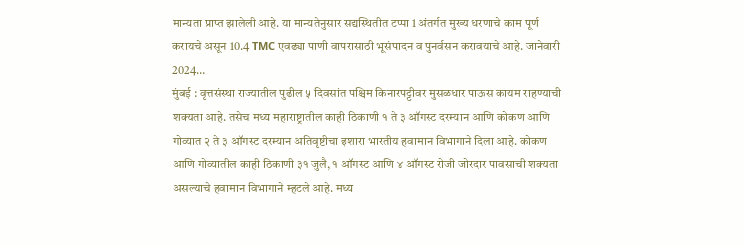मान्यता प्राप्त झालेली आहे. या मान्यतेनुसार सद्यस्थितीत टप्पा 1 अंतर्गत मुख्य धरणाचे काम पूर्ण करायचे असून 10.4 TMC एवढ्या पाणी वापरासाठी भूसंपादन व पुनर्वसन करावयाचे आहे. जानेवारी 2024…
मुंबई : वृत्तसंस्था राज्यातील पुढील ५ दिवसांत पश्चिम किनारपट्टीवर मुसळधार पाऊस कायम राहण्याची शक्यता आहे. तसेच मध्य महाराष्ट्रातील काही ठिकाणी १ ते ३ ऑगस्ट दरम्यान आणि कोकण आणि गोव्यात २ ते ३ ऑगस्ट दरम्यान अतिवृष्टीचा इशारा भारतीय हवामान विभागाने दिला आहे. कोकण आणि गोव्यातील काही ठिकाणी ३१ जुलै, १ ऑगस्ट आणि ४ ऑगस्ट रोजी जोरदार पावसाची शक्यता असल्याचे हवामान विभागाने म्हटले आहे. मध्य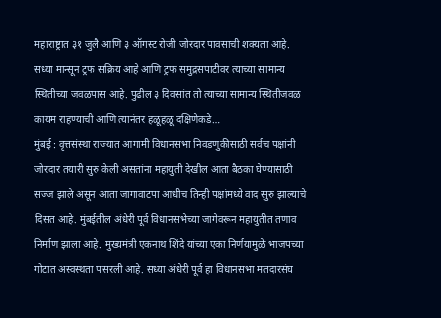महाराष्ट्रात ३१ जुलै आणि ३ ऑगस्ट रोजी जोरदार पावसाची शक्यता आहे. सध्या मान्सून ट्रफ सक्रिय आहे आणि ट्रफ समुद्रसपाटीवर त्याच्या सामान्य स्थितीच्या जवळपास आहे. पुढील ३ दिवसांत तो त्याच्या सामान्य स्थितीजवळ कायम राहण्याची आणि त्यानंतर हळूहळू दक्षिणेकडे…
मुंबई : वृत्तसंस्था राज्यात आगामी विधानसभा निवडणुकीसाठी सर्वच पक्षांनी जोरदार तयारी सुरु केली असतांना महायुती देखील आता बैठका घेण्यासाठी सज्ज झाले असून आता जागावाटपा आधीच तिन्ही पक्षांमध्ये वाद सुरु झाल्याचे दिसत आहे. मुंबईतील अंधेरी पूर्व विधानसभेच्या जागेवरून महायुतीत तणाव निर्माण झाला आहे. मुख्यमंत्री एकनाथ शिंदे यांच्या एका निर्णयामुळे भाजपच्या गोटात अस्वस्थता पसरली आहे. सध्या अंधेरी पूर्व हा विधानसभा मतदारसंघ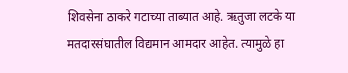शिवसेना ठाकरे गटाच्या ताब्यात आहे. ऋतुजा लटके या मतदारसंघातील विद्यमान आमदार आहेत. त्यामुळे हा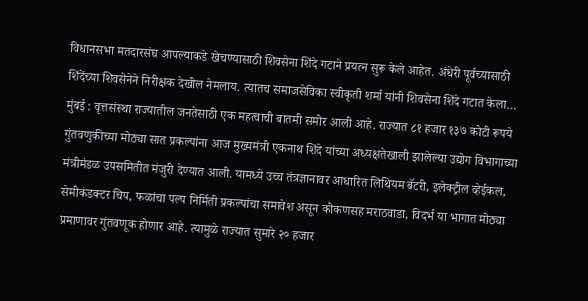विधानसभा मतदारसंघ आपल्याकडे खेचण्यासाठी शिवसेना शिंदे गटाने प्रयत्न सुरू केले आहेत. अंधेरी पूर्वच्यासाठी शिंदेंच्या शिवसेनेने निरीक्षक देखील नेमलाय. त्यातच समाजसेविका स्वीकृती शर्मा यांनी शिवसेना शिंदे गटात केला…
मुंबई : वृत्तसंस्था राज्यातील जनतेसाठी एक महत्वाची बातमी समोर आली आहे. राज्यात ८१ हजार १३७ कोटी रूपये गुंतवणुकीच्या मोठ्या सात प्रकल्पांना आज मुख्यमंत्री एकनाथ शिंदे यांच्या अध्यक्षतेखाली झालेल्या उद्योग विभागाच्या मंत्रीमंडळ उपसमितीत मंजुरी देण्यात आली. यामध्ये उच्च तंत्रज्ञानावर आधारित लिथियम बॅटरी, इलेक्ट्रील व्हेईकल, सेमीकंडक्टर चिप, फळांचा पल्प निर्मिती प्रकल्पांचा समावेश असून कोकणसह मराठवाडा, विदर्भ या भागात मोठ्या प्रमाणावर गुंतवणूक होणार आहे. त्यामुळे राज्यात सुमारे २० हजार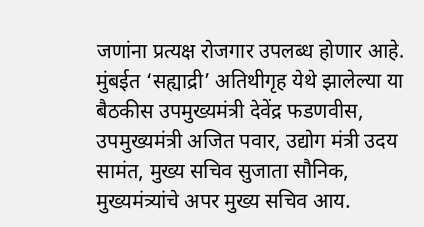जणांना प्रत्यक्ष रोजगार उपलब्ध होणार आहे. मुंबईत ‘सह्याद्री’ अतिथीगृह येथे झालेल्या या बैठकीस उपमुख्यमंत्री देवेंद्र फडणवीस, उपमुख्यमंत्री अजित पवार, उद्योग मंत्री उदय सामंत, मुख्य सचिव सुजाता सौनिक, मुख्यमंत्र्यांचे अपर मुख्य सचिव आय.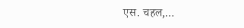एस. चहल,…